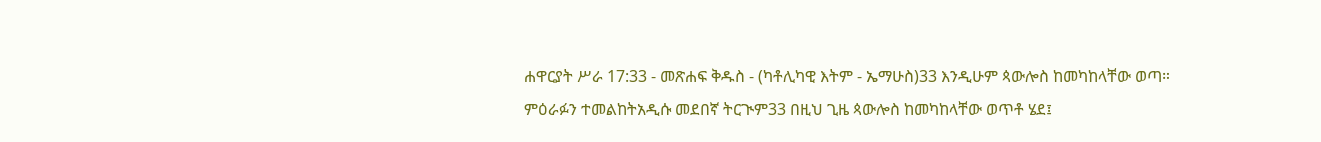ሐዋርያት ሥራ 17:33 - መጽሐፍ ቅዱስ - (ካቶሊካዊ እትም - ኤማሁስ)33 እንዲሁም ጳውሎስ ከመካከላቸው ወጣ። ምዕራፉን ተመልከትአዲሱ መደበኛ ትርጒም33 በዚህ ጊዜ ጳውሎስ ከመካከላቸው ወጥቶ ሄደ፤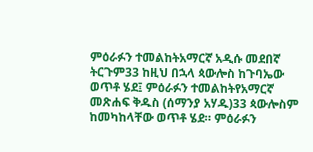ምዕራፉን ተመልከትአማርኛ አዲሱ መደበኛ ትርጉም33 ከዚህ በኋላ ጳውሎስ ከጉባኤው ወጥቶ ሄደ፤ ምዕራፉን ተመልከትየአማርኛ መጽሐፍ ቅዱስ (ሰማንያ አሃዱ)33 ጳውሎስም ከመካከላቸው ወጥቶ ሄደ። ምዕራፉን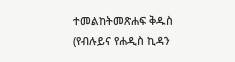ተመልከትመጽሐፍ ቅዱስ (የብሉይና የሐዲስ ኪዳን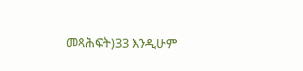መጻሕፍት)33 እንዲሁም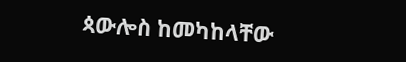ጳውሎስ ከመካከላቸው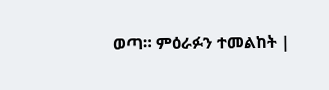ወጣ። ምዕራፉን ተመልከት |